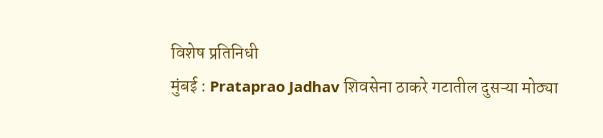विशेष प्रतिनिधी
मुंबई : Prataprao Jadhav शिवसेना ठाकरे गटातील दुसऱ्या मोठ्या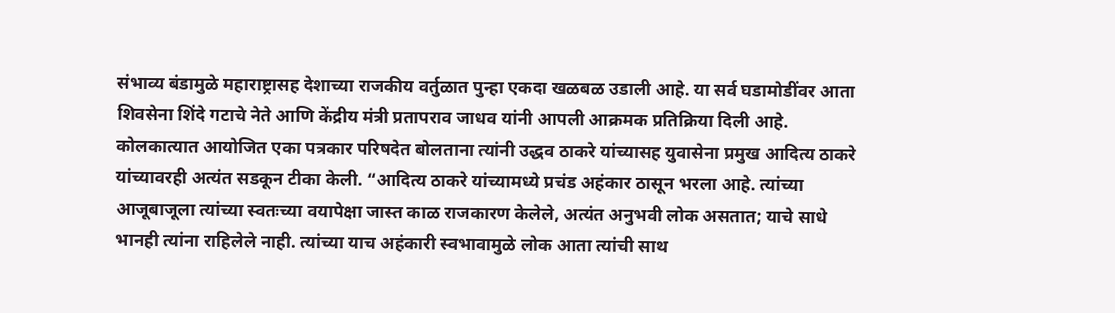संभाव्य बंडामुळे महाराष्ट्रासह देशाच्या राजकीय वर्तुळात पुन्हा एकदा खळबळ उडाली आहे. या सर्व घडामोडींवर आता शिवसेना शिंदे गटाचे नेते आणि केंद्रीय मंत्री प्रतापराव जाधव यांनी आपली आक्रमक प्रतिक्रिया दिली आहे. कोलकात्यात आयोजित एका पत्रकार परिषदेत बोलताना त्यांनी उद्धव ठाकरे यांच्यासह युवासेना प्रमुख आदित्य ठाकरे यांच्यावरही अत्यंत सडकून टीका केली. “आदित्य ठाकरे यांच्यामध्ये प्रचंड अहंकार ठासून भरला आहे. त्यांच्या आजूबाजूला त्यांच्या स्वतःच्या वयापेक्षा जास्त काळ राजकारण केलेले, अत्यंत अनुभवी लोक असतात; याचे साधे भानही त्यांना राहिलेले नाही. त्यांच्या याच अहंकारी स्वभावामुळे लोक आता त्यांची साथ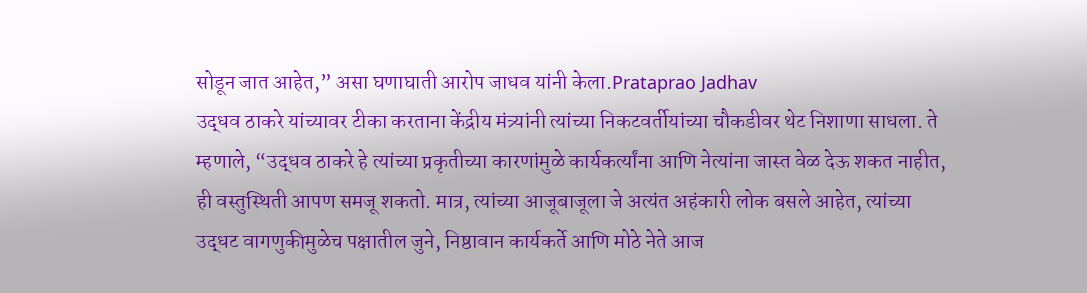सोडून जात आहेत,” असा घणाघाती आरोप जाधव यांनी केला.Prataprao Jadhav
उद्धव ठाकरे यांच्यावर टीका करताना केंद्रीय मंत्र्यांनी त्यांच्या निकटवर्तीयांच्या चौकडीवर थेट निशाणा साधला. ते म्हणाले, “उद्धव ठाकरे हे त्यांच्या प्रकृतीच्या कारणांमुळे कार्यकर्त्यांना आणि नेत्यांना जास्त वेळ देऊ शकत नाहीत, ही वस्तुस्थिती आपण समजू शकतो. मात्र, त्यांच्या आजूबाजूला जे अत्यंत अहंकारी लोक बसले आहेत, त्यांच्या उद्धट वागणुकीमुळेच पक्षातील जुने, निष्ठावान कार्यकर्ते आणि मोठे नेते आज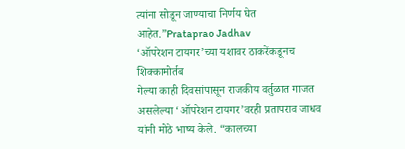त्यांना सोडून जाण्याचा निर्णय घेत आहेत.”Prataprao Jadhav
‘ऑपरेशन टायगर’च्या यशावर ठाकरेंकडूनच शिक्कामोर्तब
गेल्या काही दिवसांपासून राजकीय वर्तुळात गाजत असलेल्या ‘ऑपरेशन टायगर’वरही प्रतापराव जाधव यांनी मोठे भाष्य केले. “कालच्या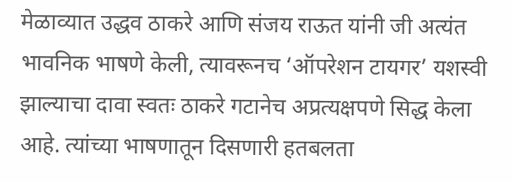मेळाव्यात उद्धव ठाकरे आणि संजय राऊत यांनी जी अत्यंत भावनिक भाषणे केली, त्यावरूनच ‘ऑपरेशन टायगर’ यशस्वी झाल्याचा दावा स्वतः ठाकरे गटानेच अप्रत्यक्षपणे सिद्ध केला आहे. त्यांच्या भाषणातून दिसणारी हतबलता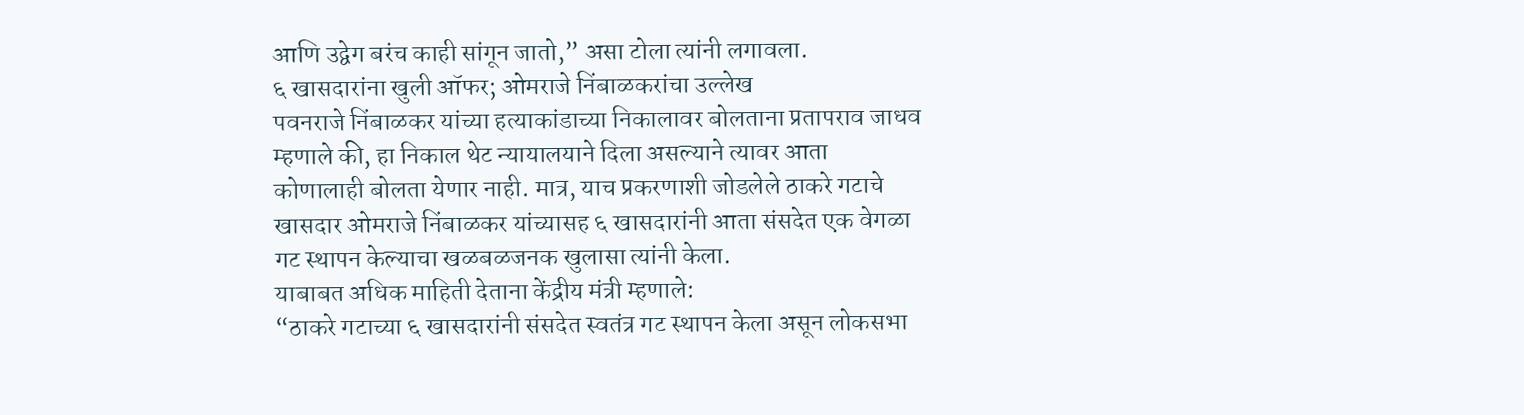आणि उद्वेग बरंच काही सांगून जातो,” असा टोला त्यांनी लगावला.
६ खासदारांना खुली ऑफर; ओमराजे निंबाळकरांचा उल्लेख
पवनराजे निंबाळकर यांच्या हत्याकांडाच्या निकालावर बोलताना प्रतापराव जाधव म्हणाले की, हा निकाल थेट न्यायालयाने दिला असल्याने त्यावर आता कोणालाही बोलता येणार नाही. मात्र, याच प्रकरणाशी जोडलेले ठाकरे गटाचे खासदार ओमराजे निंबाळकर यांच्यासह ६ खासदारांनी आता संसदेत एक वेगळा गट स्थापन केल्याचा खळबळजनक खुलासा त्यांनी केला.
याबाबत अधिक माहिती देताना केंद्रीय मंत्री म्हणाले:
“ठाकरे गटाच्या ६ खासदारांनी संसदेत स्वतंत्र गट स्थापन केला असून लोकसभा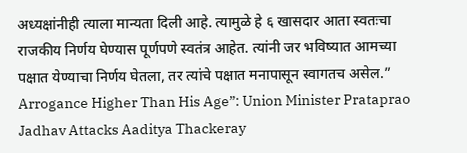अध्यक्षांनीही त्याला मान्यता दिली आहे. त्यामुळे हे ६ खासदार आता स्वतःचा राजकीय निर्णय घेण्यास पूर्णपणे स्वतंत्र आहेत. त्यांनी जर भविष्यात आमच्या पक्षात येण्याचा निर्णय घेतला, तर त्यांचे पक्षात मनापासून स्वागतच असेल.”
Arrogance Higher Than His Age”: Union Minister Prataprao Jadhav Attacks Aaditya Thackeray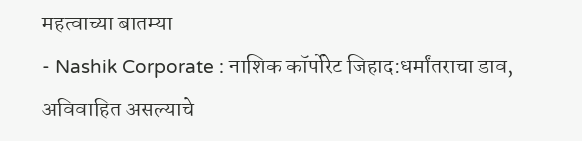महत्वाच्या बातम्या
- Nashik Corporate : नाशिक कॉर्पोरेट जिहाद:धर्मांतराचा डाव, अविवाहित असल्याचे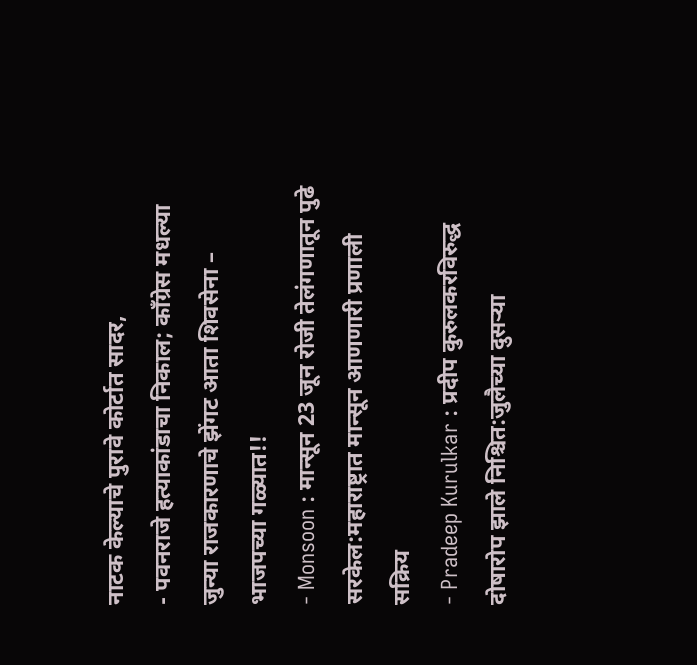नाटक केल्याचे पुरावे कोर्टात सादर,
- पवनराजे हत्याकांडाचा निकाल; काँग्रेस मधल्या जुन्या राजकारणाचे झेंगट आता शिवसेना – भाजपच्या गळ्यात!!
- Monsoon : मान्सून 23 जून रोजी तेलंगणातून पुढे सरकेल:महाराष्ट्रात मान्सून आणणारी प्रणाली सक्रिय
- Pradeep Kurulkar : प्रदीप कुरुलकरविरुद्ध दोषारोप झाले निश्चित:जुलैच्या दुसऱ्या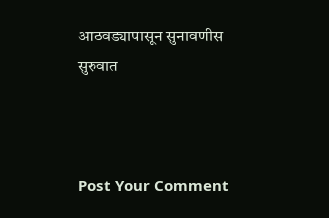आठवड्यापासून सुनावणीस सुरुवात



Post Your Comment